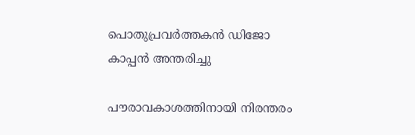പൊതുപ്രവർത്തകൻ ഡിജോ കാപ്പൻ അന്തരിച്ചു

പൗരാവകാശത്തിനായി നിരന്തരം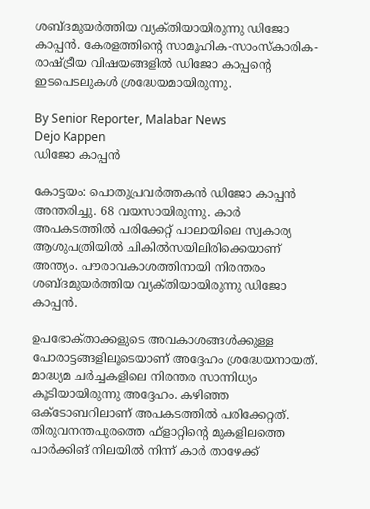ശബ്‌ദമുയർത്തിയ വ്യക്‌തിയായിരുന്നു ഡിജോ കാപ്പൻ. കേരളത്തിന്റെ സാമൂഹിക-സാംസ്‌കാരിക- രാഷ്‌ട്രീയ വിഷയങ്ങളിൽ ഡിജോ കാപ്പന്റെ ഇടപെടലുകൾ ശ്രദ്ധേയമായിരുന്നു.

By Senior Reporter, Malabar News
Dejo Kappen
ഡിജോ കാപ്പൻ

കോട്ടയം: പൊതുപ്രവർത്തകൻ ഡിജോ കാപ്പൻ അന്തരിച്ചു. 68 വയസായിരുന്നു. കാർ അപകടത്തിൽ പരിക്കേറ്റ് പാലായിലെ സ്വകാര്യ ആശുപത്രിയിൽ ചികിൽസയിലിരിക്കെയാണ് അന്ത്യം. പൗരാവകാശത്തിനായി നിരന്തരം ശബ്‌ദമുയർത്തിയ വ്യക്‌തിയായിരുന്നു ഡിജോ കാപ്പൻ.

ഉപഭോക്‌താക്കളുടെ അവകാശങ്ങൾക്കുള്ള പോരാട്ടങ്ങളിലൂടെയാണ് അദ്ദേഹം ശ്രദ്ധേയനായത്. മാദ്ധ്യമ ചർച്ചകളിലെ നിരന്തര സാന്നിധ്യം കൂടിയായിരുന്നു അദ്ദേഹം. കഴിഞ്ഞ ഒക്‌ടോബറിലാണ് അപകടത്തിൽ പരിക്കേറ്റത്. തിരുവനന്തപുരത്തെ ഫ്‌ളാറ്റിന്റെ മുകളിലത്തെ പാർക്കിങ് നിലയിൽ നിന്ന് കാർ താഴേക്ക്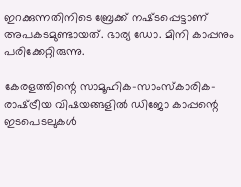ഇറക്കുന്നതിനിടെ ബ്രേക്ക് നഷ്‌ടപ്പെട്ടാണ് അപകടമുണ്ടായത്. ഭാര്യ ഡോ. മിനി കാപ്പനും പരിക്കേറ്റിരുന്നു.

കേരളത്തിന്റെ സാമൂഹിക-സാംസ്‌കാരിക- രാഷ്‌ട്രീയ വിഷയങ്ങളിൽ ഡിജോ കാപ്പന്റെ ഇടപെടലുകൾ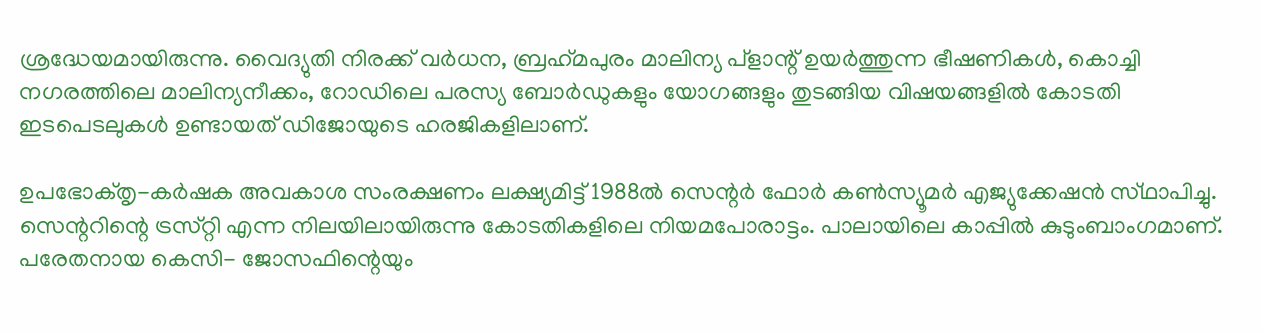ശ്രദ്ധേയമായിരുന്നു. വൈദ്യുതി നിരക്ക് വർധന, ബ്രഹ്‌മപുരം മാലിന്യ പ്ളാന്റ് ഉയർത്തുന്ന ഭീഷണികൾ, കൊച്ചി നഗരത്തിലെ മാലിന്യനീക്കം, റോഡിലെ പരസ്യ ബോർഡുകളും യോഗങ്ങളും തുടങ്ങിയ വിഷയങ്ങളിൽ കോടതി ഇടപെടലുകൾ ഉണ്ടായത് ഡിജോയുടെ ഹരജികളിലാണ്.

ഉപഭോക്‌തൃ-കർഷക അവകാശ സംരക്ഷണം ലക്ഷ്യമിട്ട് 1988ൽ സെന്റർ ഫോർ കൺസ്യൂമർ എജ്യുക്കേഷൻ സ്‌ഥാപിച്ചു. സെന്ററിന്റെ ട്രസ്‌റ്റി എന്ന നിലയിലായിരുന്നു കോടതികളിലെ നിയമപോരാട്ടം. പാലായിലെ കാപ്പിൽ കുടുംബാംഗമാണ്. പരേതനായ കെസി- ജോസഫിന്റെയും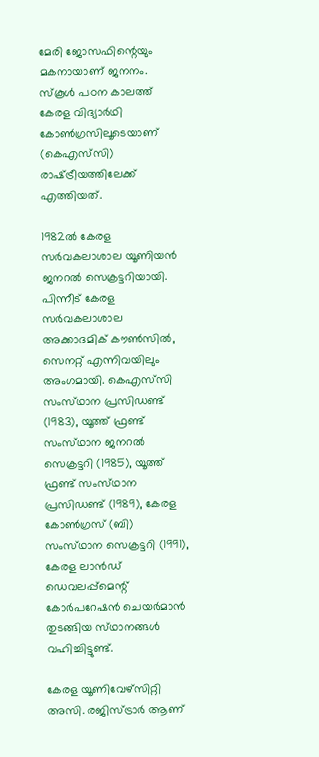മേരി ജോസഫിന്റെയും മകനായാണ് ജനനം. സ്‌കൂൾ പഠന കാലത്ത് കേരള വിദ്യാർഥി കോൺഗ്രസിലൂടെയാണ് (കെഎസ്‌സി) രാഷ്‌ട്രീയത്തിലേക്ക് എത്തിയത്.

1982ൽ കേരള സർവകലാശാല യൂണിയൻ ജനറൽ സെക്രട്ടറിയായി. പിന്നീട് കേരള സർവകലാശാല അക്കാദമിക് കൗൺസിൽ, സെനറ്റ് എന്നിവയിലും അംഗമായി. കെഎസ്‌സി സംസ്‌ഥാന പ്രസിഡണ്ട് (1983), യൂത്ത് ഫ്രണ്ട് സംസ്‌ഥാന ജനറൽ സെക്രട്ടറി (1985), യൂത്ത് ഫ്രണ്ട് സംസ്‌ഥാന പ്രസിഡണ്ട് (1989), കേരള കോൺഗ്രസ് (ബി) സംസ്‌ഥാന സെക്രട്ടറി (1991), കേരള ലാൻഡ് ഡെവലപ്പ്മെന്റ് കോർപറേഷൻ ചെയർമാൻ തുടങ്ങിയ സ്‌ഥാനങ്ങൾ വഹിച്ചിട്ടുണ്ട്.

കേരള യൂണിവേഴ്‌സിറ്റി അസി. രജിസ്‌ട്രാർ ആണ്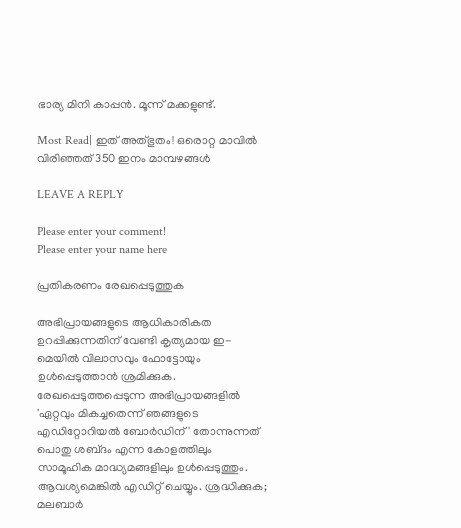ഭാര്യ മിനി കാപ്പൻ. മൂന്ന് മക്കളുണ്ട്.

Most Read| ഇത് അത്‌ഭുതം! ഒരൊറ്റ മാവിൽ വിരിഞ്ഞത് 350 ഇനം മാമ്പഴങ്ങൾ

LEAVE A REPLY

Please enter your comment!
Please enter your name here

പ്രതികരണം രേഖപ്പെടുത്തുക

അഭിപ്രായങ്ങളുടെ ആധികാരികത ഉറപ്പിക്കുന്നതിന് വേണ്ടി കൃത്യമായ ഇ-മെയിൽ വിലാസവും ഫോട്ടോയും ഉൾപ്പെടുത്താൻ ശ്രമിക്കുക. രേഖപ്പെടുത്തപ്പെടുന്ന അഭിപ്രായങ്ങളിൽ 'ഏറ്റവും മികച്ചതെന്ന് ഞങ്ങളുടെ എഡിറ്റോറിയൽ ബോർഡിന്' തോന്നുന്നത് പൊതു ശബ്‌ദം എന്ന കോളത്തിലും സാമൂഹിക മാദ്ധ്യമങ്ങളിലും ഉൾപ്പെടുത്തും. ആവശ്യമെങ്കിൽ എഡിറ്റ് ചെയ്യും. ശ്രദ്ധിക്കുക; മലബാർ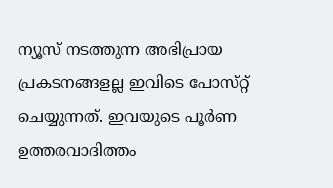ന്യൂസ് നടത്തുന്ന അഭിപ്രായ പ്രകടനങ്ങളല്ല ഇവിടെ പോസ്‌റ്റ് ചെയ്യുന്നത്. ഇവയുടെ പൂർണ ഉത്തരവാദിത്തം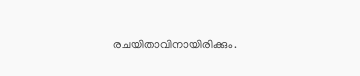രചയിതാവിനായിരിക്കും.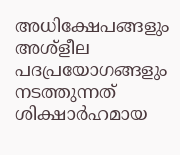അധിക്ഷേപങ്ങളും അശ്‌ളീല പദപ്രയോഗങ്ങളും നടത്തുന്നത് ശിക്ഷാർഹമായ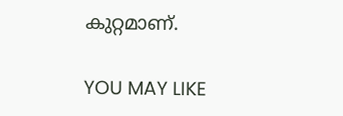കുറ്റമാണ്.

YOU MAY LIKE